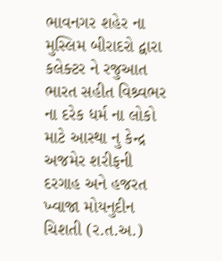ભાવનગર શહેર ના મુસ્લિમ બીરાદરો દ્વારા કલેક્ટર ને રજુઆત ભારત સહીત વિશ્ર્વભર ના દરેક ધર્મ ના લોકો માટે આસ્થા નુ કેન્દ્ર અજમેર શરીફની દરગાહ અને હજરત ખ્વાજા મોયનુદીન ચિશતી (ર.ત.અ.)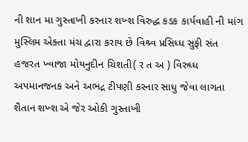ની શાન મા ગુસ્તાખી કરનાર શખ્શ વિરુદ્ધ કડક કાર્યવાહી ની માંગ મુસ્લિમ એક્તા મંચ દ્વારા કરાય છે વિશ્ર્વ પ્રસિધ્ધ સુફી સંત હજરત ખ્વાજા મોયનુદીન ચિશતી( ર ત અ ) વિરુધ્ધ અપમાનજનક અને અભદ્ર ટીપણી કરનાર સાધુ જેવા લાગતા શૈતાન શખ્શ એ જેર ઓકી ગુસ્તાખી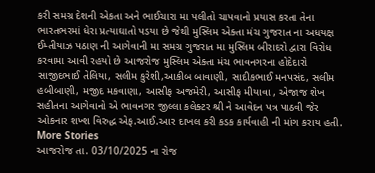કરી સમગ્ર દેશની એકતા અને ભાઈચારા મા પલીતો ચાપવાનો પ્રયાસ કરતા તેના ભારતભરમાં ધેરા પ્રત્યાઘાતો પડયા છે જેથી મુસ્લિમ એક્તા મંચ ગુજરાત ના અધયક્ષ ઈમ્તીયાઝ પઠાણ ની આગેવાની મા સમગ્ર ગુજરાત મા મુસ્લિમ બીરાદરો દ્વારા વિરોધ કરવામા આવી રહયો છે આજરોજ મુસ્લિમ એક્તા મંચ ભાવનગરના હોદેદારો સાજીદભાઈ તેલિયા, સલીમ કુરેશી,આકીબ બાવાણી, સાદીકભાઈ મનપસંદ, સલીમ હબીબાણી, મજીદ મકવાણા, આસીફ અજમેરી, આસીફ મીયાવા , એજાજ શેખ સહીતના આગેવાનો એ ભાવનગર જીલ્લા કલેક્ટર શ્રી ને આવેદન પત્ર પાઠવી જેર ઓકનાર શખ્શ વિરુદ્ધ એફ.આઈ.આર દાખલ કરી કડક કાર્યવાહી ની માંગ કરાય હતી.
More Stories
આજરોજ તા. 03/10/2025 ના રોજ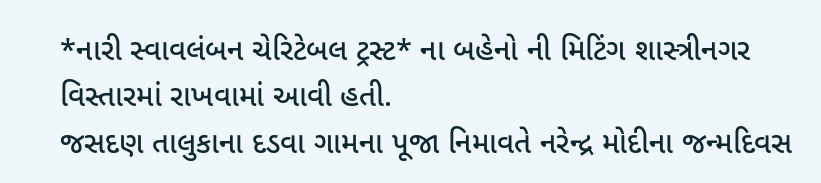*નારી સ્વાવલંબન ચેરિટેબલ ટ્રસ્ટ* ના બહેનો ની મિટિંગ શાસ્ત્રીનગર વિસ્તારમાં રાખવામાં આવી હતી.
જસદણ તાલુકાના દડવા ગામના પૂજા નિમાવતે નરેન્દ્ર મોદીના જન્મદિવસ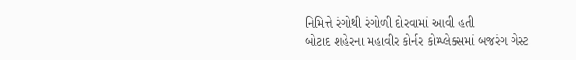નિમિત્તે રંગોથી રંગોળી દોરવામાં આવી હતી
બોટાદ શહેરના મહાવીર કોર્નર કોમ્પ્લેક્સમાં બજરંગ ગેસ્ટ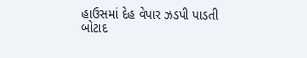હાઉસમાં દેહ વેપાર ઝડપી પાડતી બોટાદ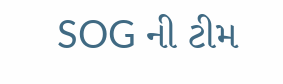SOG ની ટીમ